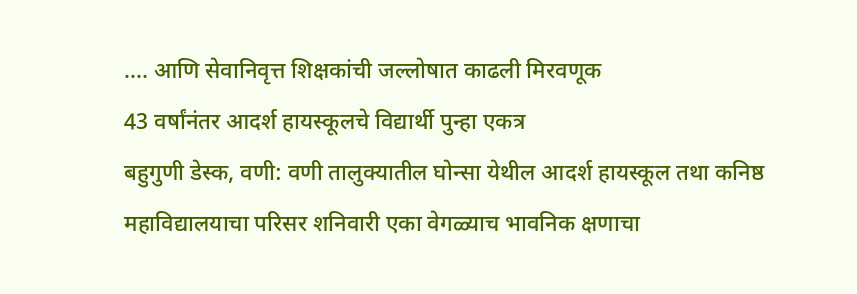…. आणि सेवानिवृत्त शिक्षकांची जल्लोषात काढली मिरवणूक
43 वर्षांनंतर आदर्श हायस्कूलचे विद्यार्थी पुन्हा एकत्र
बहुगुणी डेस्क, वणी: वणी तालुक्यातील घोन्सा येथील आदर्श हायस्कूल तथा कनिष्ठ महाविद्यालयाचा परिसर शनिवारी एका वेगळ्याच भावनिक क्षणाचा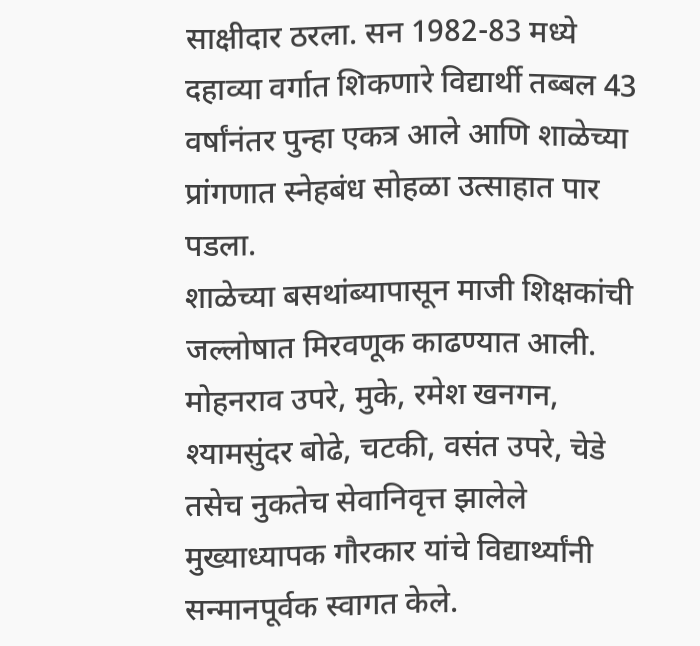साक्षीदार ठरला. सन 1982-83 मध्ये दहाव्या वर्गात शिकणारे विद्यार्थी तब्बल 43 वर्षांनंतर पुन्हा एकत्र आले आणि शाळेच्या प्रांगणात स्नेहबंध सोहळा उत्साहात पार पडला.
शाळेच्या बसथांब्यापासून माजी शिक्षकांची जल्लोषात मिरवणूक काढण्यात आली. मोहनराव उपरे, मुके, रमेश खनगन, श्यामसुंदर बोढे, चटकी, वसंत उपरे, चेडे तसेच नुकतेच सेवानिवृत्त झालेले मुख्याध्यापक गौरकार यांचे विद्यार्थ्यांनी सन्मानपूर्वक स्वागत केले.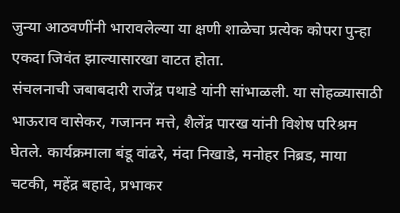जुन्या आठवणींनी भारावलेल्या या क्षणी शाळेचा प्रत्येक कोपरा पुन्हा एकदा जिवंत झाल्यासारखा वाटत होता.
संचलनाची जबाबदारी राजेंद्र पथाडे यांनी सांभाळली. या सोहळ्यासाठी भाऊराव वासेकर, गजानन मत्ते, शैलेंद्र पारख यांनी विशेष परिश्रम घेतले. कार्यक्रमाला बंडू वांढरे, मंदा निखाडे, मनोहर निब्रड, माया चटकी, महेंद्र बहादे, प्रभाकर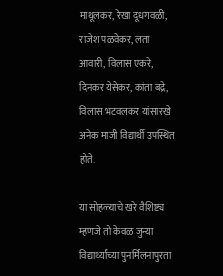माथूलकर, रेखा दूधगवळी, राजेश पळवेकर, लता आवारी, विलास एकरे, दिनकर येसेकर, कांता बद्रे, विलास भटवलकर यांसारखे अनेक माजी विद्यार्थी उपस्थित होते.

या सोहळ्याचे खरे वैशिष्ट्य म्हणजे तो केवळ जुन्या विद्यार्थ्यांच्या पुनर्मिलनापुरता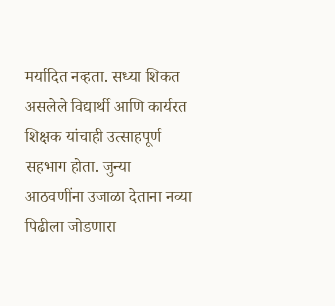मर्यादित नव्हता. सध्या शिकत असलेले विद्यार्थी आणि कार्यरत शिक्षक यांचाही उत्साहपूर्ण सहभाग होता. जुन्या आठवणींना उजाळा देताना नव्या पिढीला जोडणारा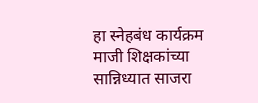हा स्नेहबंध कार्यक्रम माजी शिक्षकांच्या सान्निध्यात साजरा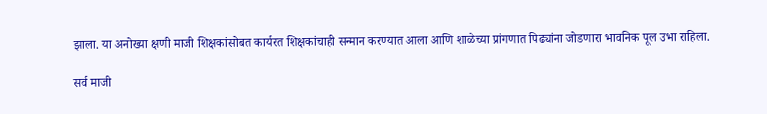झाला. या अनोख्या क्षणी माजी शिक्षकांसोबत कार्यरत शिक्षकांचाही सन्मान करण्यात आला आणि शाळेच्या प्रांगणात पिढ्यांना जोडणारा भावनिक पूल उभा राहिला.

सर्व माजी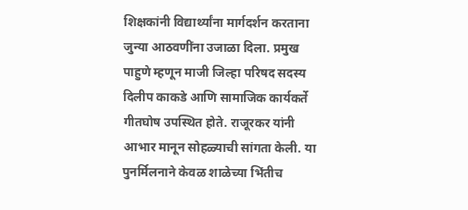शिक्षकांनी विद्यार्थ्यांना मार्गदर्शन करताना जुन्या आठवणींना उजाळा दिला. प्रमुख पाहुणे म्हणून माजी जिल्हा परिषद सदस्य दिलीप काकडे आणि सामाजिक कार्यकर्ते गीतघोष उपस्थित होते. राजूरकर यांनी आभार मानून सोहळ्याची सांगता केली. या पुनर्मिलनाने केवळ शाळेच्या भिंतीच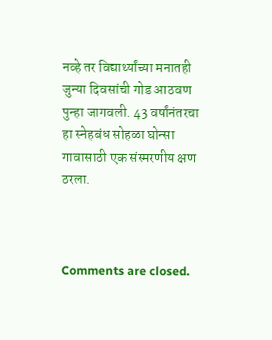नव्हे तर विद्यार्थ्यांच्या मनातही जुन्या दिवसांची गोड आठवण पुन्हा जागवली. 43 वर्षांनंतरचा हा स्नेहबंध सोहळा घोन्सा गावासाठी एक संस्मरणीय क्षण ठरला.



Comments are closed.